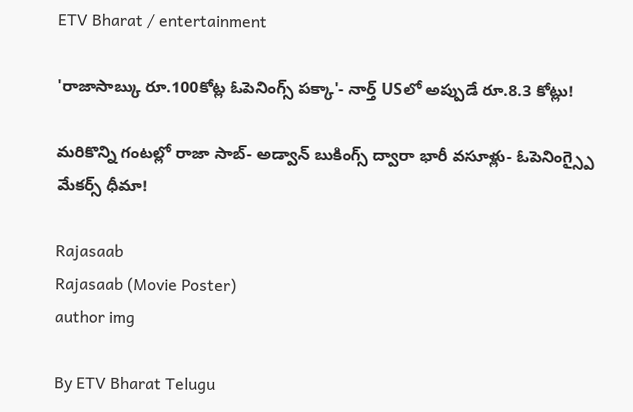ETV Bharat / entertainment

'రాజాసాబ్కు రూ.100కోట్ల ఓపెనింగ్స్ పక్కా'- నార్త్ USలో అప్పుడే రూ.8.3 కోట్లు!

మరికొన్ని గంటల్లో రాజా సాబ్- అడ్వాన్ బుకింగ్స్ ద్వారా భారీ వసూళ్లు- ఓపెనింగ్స్పై మేకర్స్ ధీమా!

Rajasaab
Rajasaab (Movie Poster)
author img

By ETV Bharat Telugu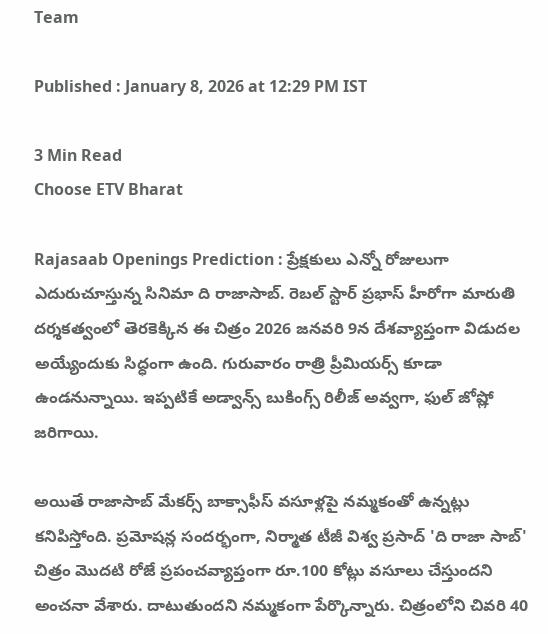Team

Published : January 8, 2026 at 12:29 PM IST

3 Min Read
Choose ETV Bharat

Rajasaab Openings Prediction : ప్రేక్షకులు ఎన్నో రోజులుగా ఎదురుచూస్తున్న సినిమా ది రాజాసాబ్. రెబల్ స్టార్ ప్రభాస్ హీరోగా మారుతి దర్శకత్వంలో తెరకెక్కిన ఈ చిత్రం 2026 జనవరి 9న దేశవ్యాప్తంగా విడుదల అయ్యేందుకు సిద్ధంగా ఉంది. గురువారం రాత్రి ప్రీమియర్స్ కూడా ఉండనున్నాయి. ఇప్పటికే అడ్వాన్స్ బుకింగ్స్ రిలీజ్ అవ్వగా, ఫుల్ జోష్లో జరిగాయి.

అయితే రాజాసాబ్ మేకర్స్ బాక్సాఫీస్ వసూళ్లపై నమ్మకంతో ఉన్నట్లు కనిపిస్తోంది. ప్రమోషన్ల సందర్భంగా, నిర్మాత టీజీ విశ్వ ప్రసాద్ 'ది రాజా సాబ్' చిత్రం మొదటి రోజే ప్రపంచవ్యాప్తంగా రూ.100 కోట్లు వసూలు చేస్తుందని అంచనా వేశారు. దాటుతుందని నమ్మకంగా పేర్కొన్నారు. చిత్రంలోని చివరి 40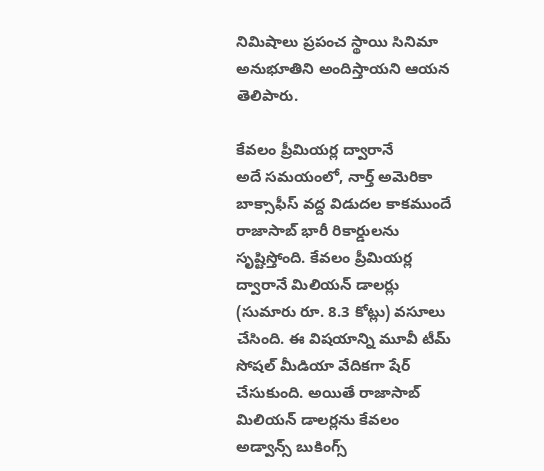నిమిషాలు ప్రపంచ స్థాయి సినిమా అనుభూతిని అందిస్తాయని ఆయన తెలిపారు.

కేవలం ప్రీమియర్ల ద్వారానే
అదే సమయంలో, నార్త్ అమెరికా బాక్సాఫీస్ వద్ద విడుదల కాకముందే రాజాసాబ్ భారీ రికార్డులను సృష్టిస్తోంది. కేవలం ప్రీమియర్ల ద్వారానే మిలియన్ డాలర్లు (సుమారు రూ. 8.3 కోట్లు) వసూలు చేసింది. ఈ విషయాన్ని మూవీ టీమ్ సోషల్ మీడియా వేదికగా షేర్ చేసుకుంది. అయితే రాజాసాబ్ మిలియన్ డాలర్లను కేవలం అడ్వాన్స్ బుకింగ్స్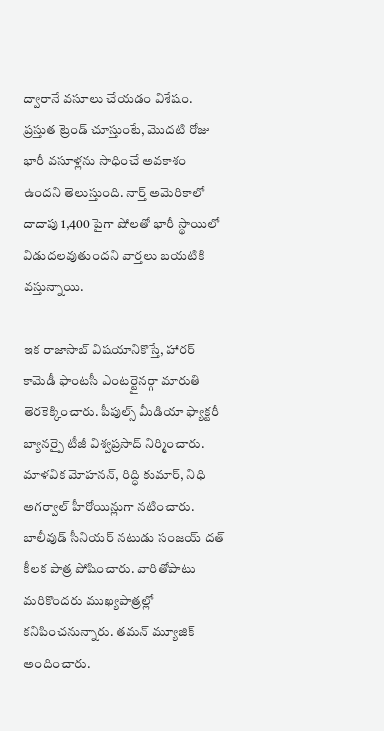ద్వారానే వసూలు చేయడం విశేషం. ప్రస్తుత ట్రెండ్ చూస్తుంటే, మొదటి రోజు భారీ వసూళ్లను సాధించే అవకాశం ఉందని తెలుస్తుంది. నార్త్ అమెరికాలో దాదాపు 1,400 పైగా షోలతో భారీ స్థాయిలో విడుదలవుతుందని వార్తలు బయటికి వస్తున్నాయి.

ఇక రాజాసాబ్ విషయానికొస్తే, హారర్ కామెడీ ఫాంటసీ ఎంటర్టైనర్గా మారుతి తెరకెక్కించారు. పీపుల్స్ మీడియా ఫ్యాక్టరీ బ్యానర్పై టీజీ విశ్వప్రసాద్ నిర్మించారు. మాళవిక మోహనన్, రిద్ధి కుమార్, నిధి అగర్వాల్ హీరోయిన్లుగా నటించారు. బాలీవుడ్ సీనియర్ నటుడు సంజయ్ దత్ కీలక పాత్ర పోషించారు. వారితోపాటు మరికొందరు ముఖ్యపాత్రల్లో కనిపించనున్నారు. తమన్ మ్యూజిక్ అందించారు.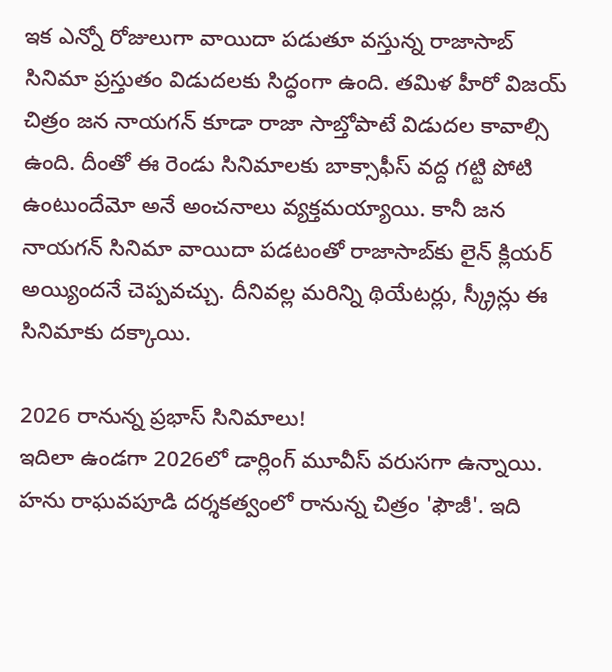ఇక ఎన్నో రోజులుగా వాయిదా పడుతూ వస్తున్న రాజాసాబ్ సినిమా ప్రస్తుతం విడుదలకు సిద్ధంగా ఉంది. తమిళ హీరో విజయ్ చిత్రం జన నాయగన్ కూడా రాజా సాబ్తోపాటే విడుదల కావాల్సి ఉంది. దీంతో ఈ రెండు సినిమాలకు బాక్సాఫీస్ వద్ద గట్టి పోటి ఉంటుందేమో అనే అంచనాలు వ్యక్తమయ్యాయి. కానీ జన నాయగన్ సినిమా వాయిదా పడటంతో రాజాసాబ్‌కు లైన్ క్లియర్ అయ్యిందనే చెప్పవచ్చు. దీనివల్ల మరిన్ని థియేటర్లు, స్క్రీన్లు ఈ సినిమాకు దక్కాయి.

2026 రానున్న ప్రభాస్ సినిమాలు!
ఇదిలా ఉండగా 2026లో డార్లింగ్ మూవీస్ వరుసగా ఉన్నాయి. హను రాఘవపూడి దర్శకత్వంలో రానున్న చిత్రం 'ఫౌజీ'. ఇది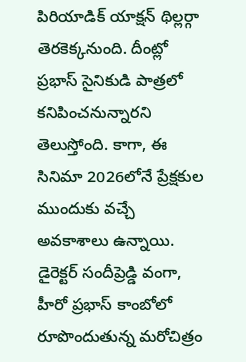పిరియాడిక్ యాక్షన్ థిల్లర్గా తెరకెక్కనుంది. దీంట్లో ప్రభాస్ సైనికుడి పాత్రలో కనిపించనున్నారని తెలుస్తోంది. కాగా, ఈ సినిమా 2026లోనే ప్రేక్షకుల ముందుకు వచ్చే అవకాశాలు ఉన్నాయి. డైరెక్టర్ సందీప్రెడ్డి వంగా, హీరో ప్రభాస్ కాంబోలో రూపొందుతున్న మరోచిత్రం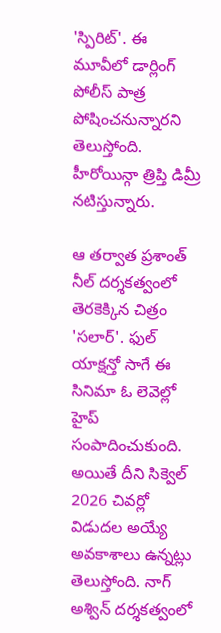'స్పిరిట్'. ఈ మూవీలో డార్లింగ్ పోలీస్ పాత్ర పోషించనున్నారని తెలుస్తోంది. హీరోయిన్గా త్రిప్తి డిమ్రీ నటిస్తున్నారు.

ఆ తర్వాత ప్రశాంత్ నీల్ దర్శకత్వంలో తెరకెక్కిన చిత్రం 'సలార్'. ఫుల్ యాక్షన్తో సాగే ఈ సినిమా ఓ లెవెల్లో హైప్ సంపాదించుకుంది. అయితే దీని సిక్వెల్ 2026 చివర్లో విడుదల అయ్యే అవకాశాలు ఉన్నట్లు తెలుస్తోంది. నాగ్ అశ్విన్ దర్శకత్వంలో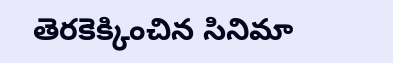తెరకెక్కించిన సినిమా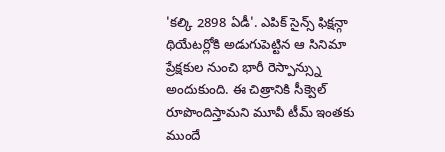'కల్కి 2898 ఏడీ'. ఎపిక్ సైన్స్ ఫిక్షన్గా థియేటర్లోకి అడుగుపెట్టిన ఆ సినిమా ప్రేక్షకుల నుంచి భారీ రెస్పాన్స్ను అందుకుంది. ఈ చిత్రానికి సీక్వెల్ రూపొందిస్తామని మూవీ టీమ్ ఇంతకు ముందే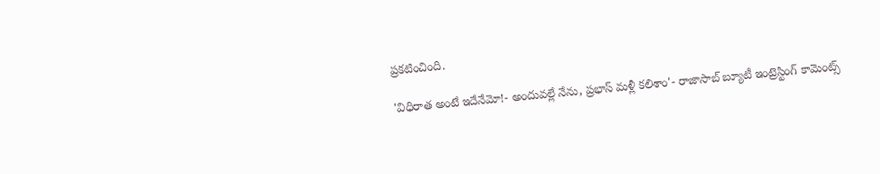ప్రకటించింది.

'విధిరాత అంటే ఇదేనేమో!- అందువల్లే నేను, ప్రభాస్ మళ్లీ కలిశాం'- రాజాసాబ్ బ్యూటీ ఇంట్రెస్టింగ్ కామెంట్స్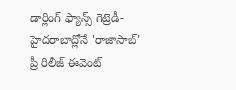డార్లింగ్ ఫ్యాన్స్ గెట్రెడీ- హైదరాబాద్లోనే 'రాజాసాబ్' ప్రీ రిలీజ్ ఈవెంట్